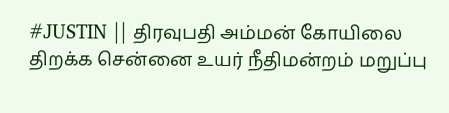#JUSTIN || திரவுபதி அம்மன் கோயிலை திறக்க சென்னை உயர் நீதிமன்றம் மறுப்பு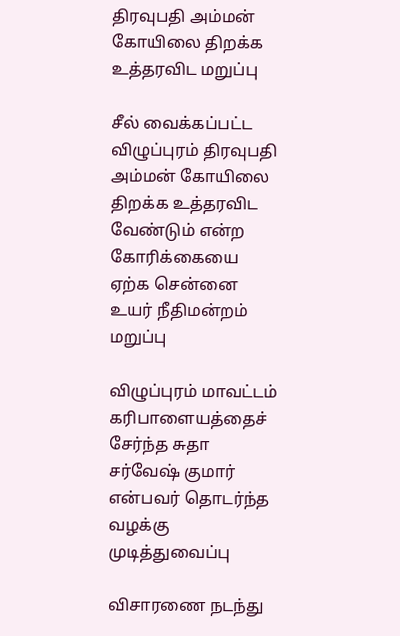திரவுபதி அம்மன் கோயிலை திறக்க உத்தரவிட மறுப்பு

சீல் வைக்கப்பட்ட விழுப்புரம் திரவுபதி அம்மன் கோயிலை திறக்க உத்தரவிட வேண்டும் என்ற கோரிக்கையை ஏற்க சென்னை உயர் நீதிமன்றம் மறுப்பு

விழுப்புரம் மாவட்டம் கரிபாளையத்தைச் சேர்ந்த சுதா சர்வேஷ் குமார் என்பவர் தொடர்ந்த வழக்கு முடித்துவைப்பு

விசாரணை நடந்து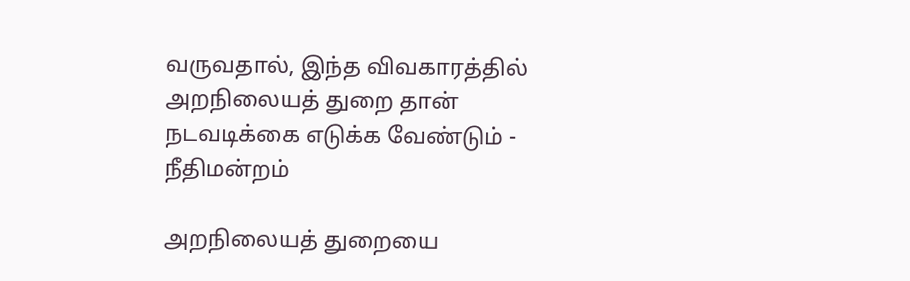வருவதால், இந்த விவகாரத்தில் அறநிலையத் துறை தான் நடவடிக்கை எடுக்க வேண்டும் - நீதிமன்றம்

அறநிலையத் துறையை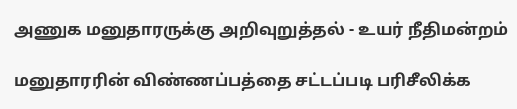அணுக மனுதாரருக்கு அறிவுறுத்தல் - உயர் நீதிமன்றம்

மனுதாரரின் விண்ணப்பத்தை சட்டப்படி பரிசீலிக்க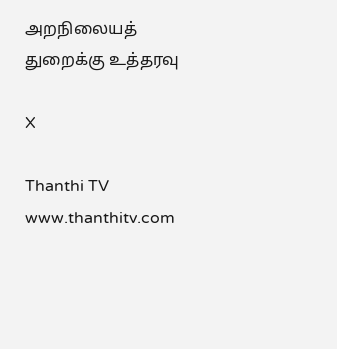அறநிலையத் துறைக்கு உத்தரவு

X

Thanthi TV
www.thanthitv.com